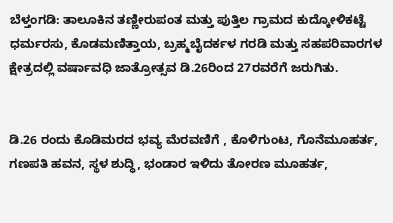ಬೆಳ್ತಂಗಡಿ: ತಾಲೂಕಿನ ತಣ್ಣೀರುಪಂತ ಮತ್ತು ಪುತ್ತಿಲ ಗ್ರಾಮದ ಕುದ್ಕೋಳಿಕಟ್ಟೆ ಧರ್ಮರಸು, ಕೊಡಮಣಿತ್ತಾಯ, ಬ್ರಹ್ಮಬೈದರ್ಕಳ ಗರಡಿ ಮತ್ತು ಸಹಪರಿವಾರಗಳ ಕ್ಷೇತ್ರದಲ್ಲಿ ವರ್ಷಾವಧಿ ಜಾತ್ರೋತ್ಸವ ಡಿ.26ರಿಂದ 27ರವರೆಗೆ ಜರುಗಿತು.


ಡಿ.26 ರಂದು ಕೊಡಿಮರದ ಭವ್ಯ ಮೆರವಣಿಗೆ , ಕೊಳಿಗುಂಟ, ಗೊನೆಮೂಹರ್ತ, ಗಣಪತಿ ಹವನ, ಸ್ಥಳ ಶುದ್ಧಿ, ಭಂಡಾರ ಇಳಿದು ತೋರಣ ಮೂಹರ್ತ,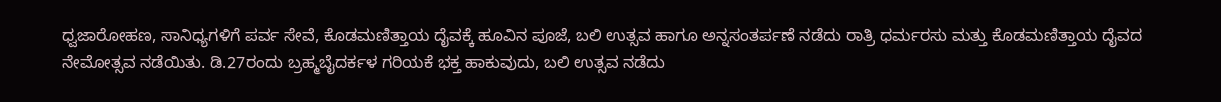ಧ್ವಜಾರೋಹಣ, ಸಾನಿಧ್ಯಗಳಿಗೆ ಪರ್ವ ಸೇವೆ, ಕೊಡಮಣಿತ್ತಾಯ ದೈವಕ್ಕೆ ಹೂವಿನ ಪೂಜೆ, ಬಲಿ ಉತ್ಸವ ಹಾಗೂ ಅನ್ನಸಂತರ್ಪಣೆ ನಡೆದು ರಾತ್ರಿ ಧರ್ಮರಸು ಮತ್ತು ಕೊಡಮಣಿತ್ತಾಯ ದೈವದ ನೇಮೋತ್ಸವ ನಡೆಯಿತು. ಡಿ.27ರಂದು ಬ್ರಹ್ಮಬೈದರ್ಕಳ ಗರಿಯಕೆ ಭಕ್ತ ಹಾಕುವುದು, ಬಲಿ ಉತ್ಸವ ನಡೆದು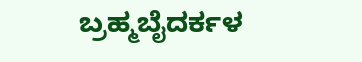ಬ್ರಹ್ಮಬೈದರ್ಕಳ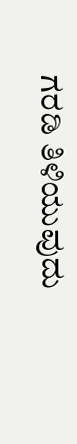ಗರಡಿ ತಿಳಿಯುವುದು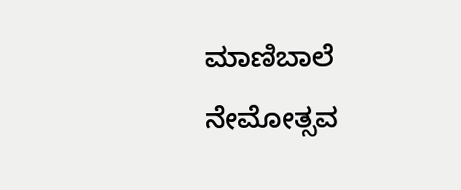ಮಾಣಿಬಾಲೆ ನೇಮೋತ್ಸವ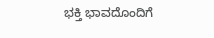ಭಕ್ತಿ ಭಾವದೊಂದಿಗೆ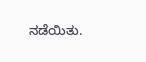ನಡೆಯಿತು.